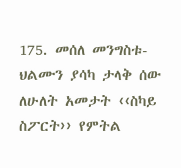175. መሰለ መንግስቱ-
ህልሙን ያሳካ ታላቅ ሰው
ለሁለት አመታት ‹‹ስካይ ስፖርት›› የምትል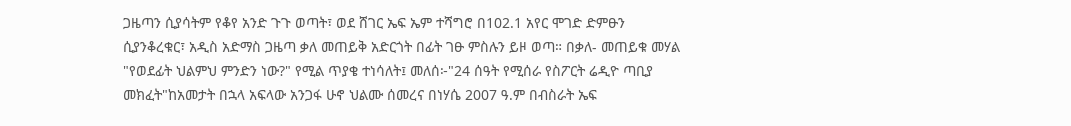ጋዜጣን ሲያሳትም የቆየ አንድ ጉጉ ወጣት፣ ወደ ሸገር ኤፍ ኤም ተሻግሮ በ102.1 አየር ሞገድ ድምፁን ሲያንቆረቁር፣ አዲስ አድማስ ጋዜጣ ቃለ መጠይቅ አድርጎት በፊት ገፁ ምስሉን ይዞ ወጣ። በቃለ- መጠይቁ መሃል "የወደፊት ህልምህ ምንድን ነው?" የሚል ጥያቄ ተነሳለት፤ መለሰ፦"24 ሰዓት የሚሰራ የስፖርት ሬዲዮ ጣቢያ መክፈት"ከአመታት በኋላ አፍላው አንጋፋ ሁኖ ህልሙ ሰመረና በነሃሴ 2007 ዓ.ም በብስራት ኤፍ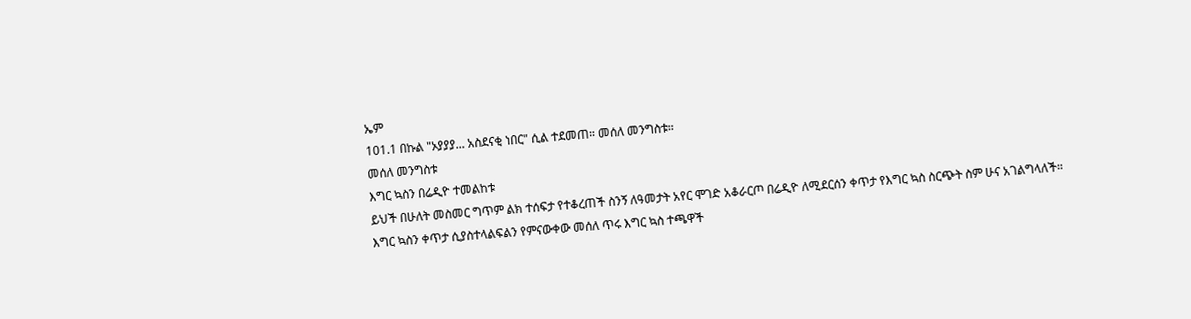ኤም
101.1 በኩል "ኦያያያ... አስደናቂ ነበር" ሲል ተደመጠ። መሰለ መንግስቱ።
መሰለ መንግስቱ
እግር ኳስን በሬዲዮ ተመልከቱ
ይህች በሁለት መስመር ግጥም ልክ ተሰፍታ የተቆረጠች ስንኝ ለዓመታት አየር ሞገድ አቆራርጦ በሬዲዮ ለሚደርሰን ቀጥታ የእግር ኳስ ስርጭት ስም ሁና አገልግላለች። እግር ኳስን ቀጥታ ሲያስተላልፍልን የምናውቀው መሰለ ጥሩ እግር ኳስ ተጫዋች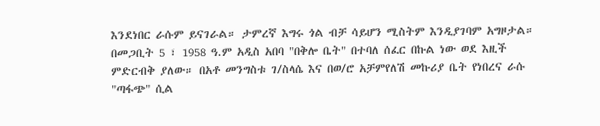እንደነበር ራሱም ይናገራል። ታምረኛ እግሩ ጎል ብቻ ሳይሆን ሚስትም እንዲያገባም አግዞታል።
በመጋቢት 5 ፣ 1958 ዓ.ም አዲስ አበባ "በቅሎ ቤት" በተባለ ሰፈር በኩል ነው ወደ እዚች ምድርብቅ ያለው። በአቶ መንግስቱ ገ/ስላሴ እና በወ/ሮ አቻምየለሽ መኩሪያ ቤት የነበረና ራሱ "ጣፋጭ" ሲል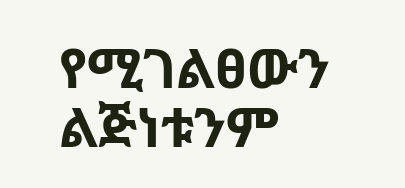የሚገልፀውን ልጅነቱንም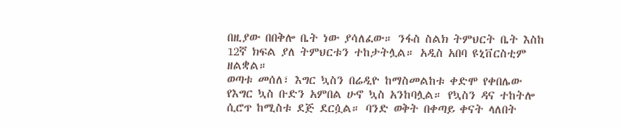በዚያው በበቅሎ ቤት ነው ያሳለፈው። ንፋስ ስልክ ትምህርት ቤት እስከ 12ኛ ክፍል ያለ ትምህርቱን ተከታትሏል። አዲስ አበባ ዩኒቨርስቲም ዘልቋል።
ወጣቱ መሰለ፣ እግር ኳስን በሬዲዮ ከማስመልከቱ ቀድሞ የቀበሌው የእግር ኳስ ቡድን አምበል ሁኖ ኳስ አንከባሏል። የኳስን ዳና ተከትሎ ሲሮጥ ከሚስቱ ደጅ ደርሷል። ባንድ ወቅት በቀጣይ ቀናት ላለበት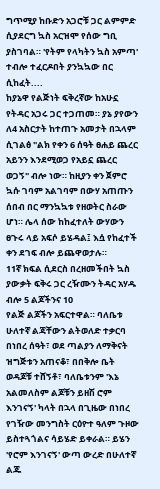ግጥሚያ ከቡድን አጋሮቹ ጋር ልምምድ ሲያደርግ ኳስ አርዝሞ የሰው ግቢ ያስገባል። 'የትም የላካትን ኳስ አምጣ' ተብሎ ተፈርዶበት ያንኳኳው በር ሲከፈት....
ከያኔዋ የልጅነት ፍቅረኛው ከአሁኗ የትዳር አጋሩ ጋር ተጋጠመ። ያኔ ያየውን ለ4 አስርታት ከተጠጉ አመታት በኋላም ሲገልፅ "ልክ የቀን 6 ሰዓት ፀሐይ ጨረር አይንን እንደሚወጋ የአይኗ ጨረር ወጋኝ" ብሎ ነው። ከዚያን ቀን ጀምሮ ኳሱ ገባም አልገባም በውሃ አጠጡን ሰበብ በር ማንኳኳቱ የዘወትር ስራው ሆነ። ሌላ ሰው ከከፈተለት ውሃውን ፀጉሩ ላይ አፍሶ ይሄዳል፤ እሷ የከፈተች ቀን ደገፍ ብሎ ይጨዋወታሉ።
11ኛ ክፍል ሲደርስ በረዘመችበት ኳስ ያውቃት ፍቅሩ ጋር ረዥሙን ትዳር አሃዱ ብሎ 5 ልጆችንና 10
የልጅ ልጆችን አፍርተዋል። ባለቤቱ ሁለተኛ ልጃቸውን ልትወለድ ተቃርባ በነበረ ሰዓት፣ ወደ ጣልያን ለማቅናት ዝግጅቱን አጠናቆ፣ በበቅሎ ቤት ወዳጆቹ ተሸኝቶ፣ ባለቤቱንም 'እኔ አልመለስም ልጆቹን ይዘሽ ሮም እንገናኝ' ካላት በኋላ በጊዜው በነበረ የገዥው መንግስት ርዕዮተ ዓለም ጉዞው ይስተጓጎልና ሳይሄድ ይቀራል። ይሄን 'የሮም እንገናኝ' ውጣ ውረድ በሁለተኛ ልጁ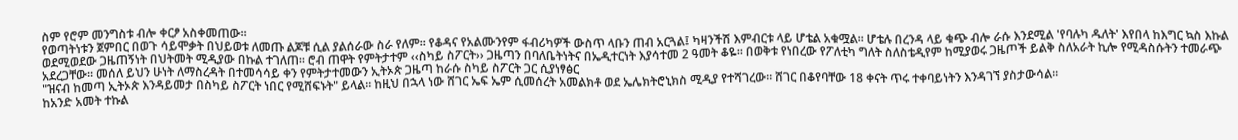ስም የሮም መንግስቱ ብሎ ቀርፆ አስቀመጠው።
የወጣትነቱን ጀምበር በወጉ ሳይሞቃት በህይወቱ ለመጡ ልጆቹ ሲል ያልሰራው ስራ የለም። የቆዳና የአልሙንየም ፋብሪካዎች ውስጥ ላቡን ጠብ አርጓል፤ ካዛንችሽ እምብርቱ ላይ ሆቴል አቁሟል። ሆቴሉ በረንዳ ላይ ቁጭ ብሎ ራሱ እንደሚል 'የባሉካ ዱለት' እየበላ ከእግር ኳስ እኩል ወደሚወደው ጋዜጠኝነት በህትመት ሚዲያው በኩል ተገለጠ። ሮብ ጠዋት የምትታተም ‹‹ስካይ ስፖርት›› ጋዜጣን በባለቤትነትና በኤዲተርነት እያሳተመ 2 ዓመት ቆዬ። በወቅቱ የነበረው የፖለቲካ ግለት ስለስቴዲየም ከሚያወሩ ጋዜጦች ይልቅ ስለአራት ኪሎ የሚዳስሱትን ተመራጭ አደረጋቸው። መሰለ ይህን ሁነት ለማስረዳት በተመሳሳይ ቀን የምትታተመውን ኢትኦጵ ጋዜጣ ከራሱ ስካይ ስፖርት ጋር ሲያነፃፅር
"ዝናብ ከመጣ ኢትኦጵ እንዳይመታ በስካይ ስፖርት ነበር የሚሸፍኑት" ይላል። ከዚህ በኋላ ነው ሸገር ኤፍ ኤም ሲመሰረት አመልክቶ ወደ ኤሌክትሮኒክስ ሚዲያ የተሻገረው። ሸገር በቆየባቸው 18 ቀናት ጥሩ ተቀባይነትን እንዳገኘ ያስታውሳል።
ከአንድ አመት ተኩል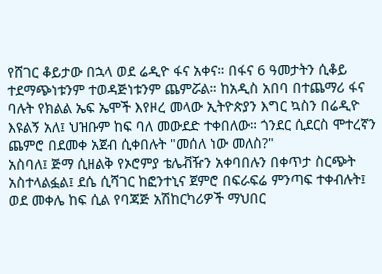የሸገር ቆይታው በኋላ ወደ ሬዲዮ ፋና አቀና። በፋና 6 ዓመታትን ሲቆይ ተደማጭነቱንም ተወዳጅነቱንም ጨምሯል። ከአዲስ አበባ በተጨማሪ ፋና ባሉት የክልል ኤፍ ኤሞች እየዞረ መላው ኢትዮጵያን እግር ኳስን በሬዲዮ እዩልኝ አለ፤ ህዝቡም ከፍ ባለ መውደድ ተቀበለው። ጎንደር ሲደርስ ሞተረኛን ጨምሮ በደመቀ አጀብ ሲቀበሉት "መሰለ ነው መለስ?"
አስባለ፤ ጅማ ሲዘልቅ የኦሮምያ ቴሌቭዥን አቀባበሉን በቀጥታ ስርጭት አስተላልፏል፤ ደሴ ሲሻገር ከፎንተኒና ጀምሮ በፍራፍሬ ምንጣፍ ተቀብሉት፤ ወደ መቀሌ ከፍ ሲል የባጃጅ አሽከርካሪዎች ማህበር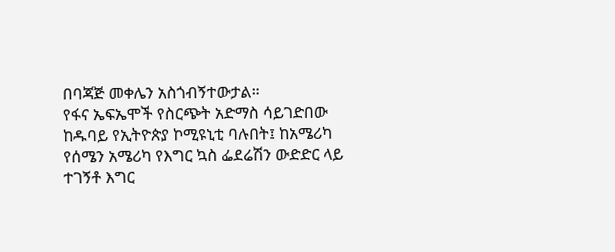በባጃጅ መቀሌን አስጎብኝተውታል።
የፋና ኤፍኤሞች የስርጭት አድማስ ሳይገድበው ከዱባይ የኢትዮጵያ ኮሚዩኒቲ ባሉበት፤ ከአሜሪካ የሰሜን አሜሪካ የእግር ኳስ ፌደሬሽን ውድድር ላይ ተገኝቶ እግር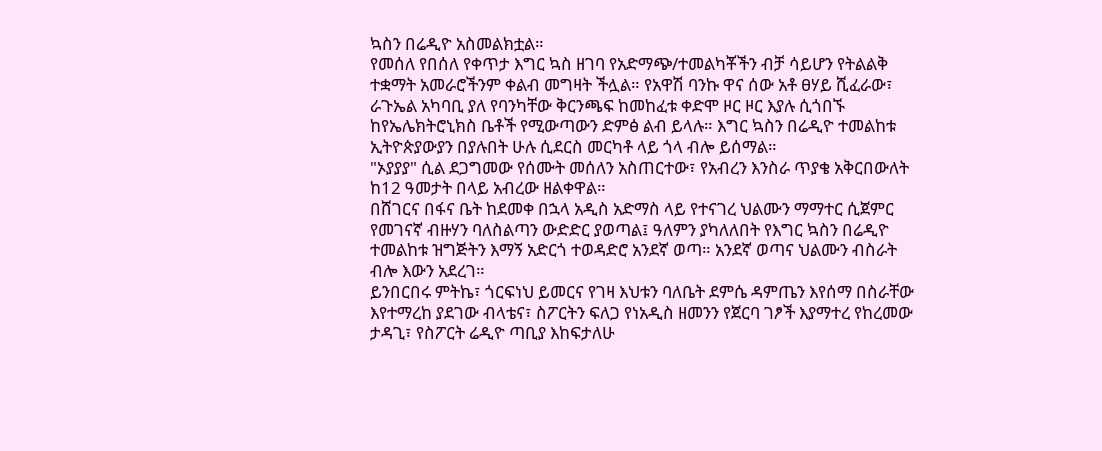ኳስን በሬዲዮ አስመልክቷል።
የመሰለ የበሰለ የቀጥታ እግር ኳስ ዘገባ የአድማጭ/ተመልካቾችን ብቻ ሳይሆን የትልልቅ ተቋማት አመራሮችንም ቀልብ መግዛት ችሏል። የአዋሽ ባንኩ ዋና ሰው አቶ ፀሃይ ሺፈራው፣ ራጉኤል አካባቢ ያለ የባንካቸው ቅርንጫፍ ከመከፈቱ ቀድሞ ዞር ዞር እያሉ ሲጎበኙ ከየኤሌክትሮኒክስ ቤቶች የሚውጣውን ድምፅ ልብ ይላሉ። እግር ኳስን በሬዲዮ ተመልከቱ ኢትዮጵያውያን በያሉበት ሁሉ ሲደርስ መርካቶ ላይ ጎላ ብሎ ይሰማል።
"ኦያያያ" ሲል ደጋግመው የሰሙት መሰለን አስጠርተው፣ የአብረን እንስራ ጥያቄ አቅርበውለት ከ12 ዓመታት በላይ አብረው ዘልቀዋል።
በሸገርና በፋና ቤት ከደመቀ በኋላ አዲስ አድማስ ላይ የተናገረ ህልሙን ማማተር ሲጀምር የመገናኛ ብዙሃን ባለስልጣን ውድድር ያወጣል፤ ዓለምን ያካለለበት የእግር ኳስን በሬዲዮ ተመልከቱ ዝግጅትን እማኝ አድርጎ ተወዳድሮ አንደኛ ወጣ። አንደኛ ወጣና ህልሙን ብስራት ብሎ እውን አደረገ።
ይንበርበሩ ምትኬ፣ ጎርፍነህ ይመርና የገዛ እህቱን ባለቤት ደምሴ ዳምጤን እየሰማ በስራቸው እየተማረከ ያደገው ብላቴና፣ ስፖርትን ፍለጋ የነአዲስ ዘመንን የጀርባ ገፆች እያማተረ የከረመው ታዳጊ፣ የስፖርት ሬዲዮ ጣቢያ እከፍታለሁ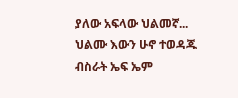ያለው አፍላው ህልመኛ... ህልሙ እውን ሁኖ ተወዳጁ ብስራት ኤፍ ኤም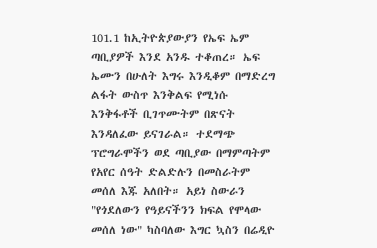101.1 ከኢትዮጵያውያን የኤፍ ኤም ጣቢያዎች እንደ አንዱ ተቆጠረ። ኤፍ ኤሙን በሁለት እግሩ እንዲቆም በማድረግ ልፋት ውስጥ እንቅልፍ የሚነሱ እንቅፋቶች ቢገጥሙትም በጽናት እንዳለፈው ይናገራል። ተደማጭ ፕሮግራሞችን ወደ ጣቢያው በማምጣትም የአየር ሰዓት ድልድሉን በመስራትም መሰለ እጁ አለበት። አይነ ስውራን "የጎደለውን የዓይናችንን ክፍል የሞላው መሰለ ነው" ካስባለው እግር ኳስን በሬዲዮ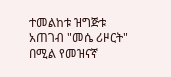ተመልከቱ ዝግጅቱ አጠገብ "መሴ ሪዞርት"
በሚል የመዝናኛ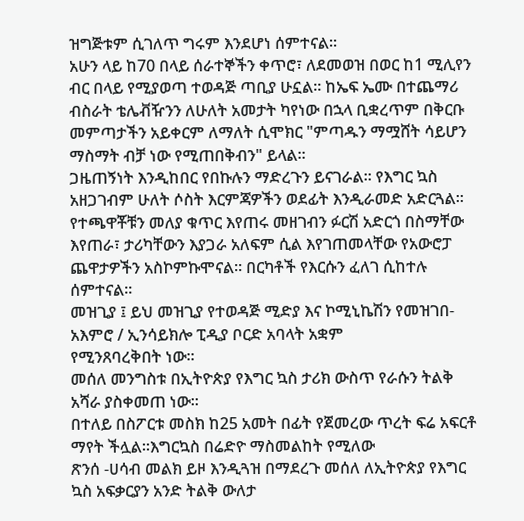ዝግጅቱም ሲገለጥ ግሩም እንደሆነ ሰምተናል።
አሁን ላይ ከ70 በላይ ሰራተኞችን ቀጥሮ፣ ለደመወዝ በወር ከ1 ሚሊየን ብር በላይ የሚያወጣ ተወዳጅ ጣቢያ ሁኗል። ከኤፍ ኤሙ በተጨማሪ ብስራት ቴሌቭዥንን ለሁለት አመታት ካየነው በኋላ ቢቋረጥም በቅርቡ መምጣታችን አይቀርም ለማለት ሲሞክር "ምጣዱን ማሟሸት ሳይሆን ማስማት ብቻ ነው የሚጠበቅብን" ይላል።
ጋዜጠኝነት እንዲከበር የበኩሉን ማድረጉን ይናገራል። የእግር ኳስ አዘጋገብም ሁለት ሶስት እርምጃዎችን ወደፊት እንዲራመድ አድርጓል። የተጫዋቾቹን መለያ ቁጥር እየጠሩ መዘገብን ፉርሽ አድርጎ በስማቸው እየጠራ፣ ታሪካቸውን እያጋራ አለፍም ሲል እየገጠመላቸው የአውሮፓ ጨዋታዎችን አስኮምኩሞናል። በርካቶች የእርሱን ፈለገ ሲከተሉ ሰምተናል፡፡
መዝጊያ ፤ ይህ መዝጊያ የተወዳጅ ሚድያ እና ኮሚኒኬሽን የመዝገበ-አእምሮ / ኢንሳይክሎ ፒዲያ ቦርድ አባላት አቋም
የሚንጸባረቅበት ነው፡፡
መሰለ መንግስቱ በኢትዮጵያ የእግር ኳስ ታሪክ ውስጥ የራሱን ትልቅ አሻራ ያስቀመጠ ነው፡፡
በተለይ በስፖርቱ መስክ ከ25 አመት በፊት የጀመረው ጥረት ፍሬ አፍርቶ ማየት ችሏል፡፡እግርኳስ በሬድዮ ማስመልከት የሚለው
ጽንሰ -ሀሳብ መልክ ይዞ እንዲጓዝ በማደረጉ መሰለ ለኢትዮጵያ የእግር ኳስ አፍቃርያን አንድ ትልቅ ውለታ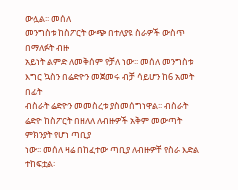ውሏል፡፡ መሰለ
መንግስቱ ከስፖርት ውጭ በተለያዩ ስራዎች ውስጥ በማለፉት ብዙ
አይነት ልምድ ለመቅሰም የቻለ ነው፡፡ መሰለ መንግስቱ እግር ኳስን በሬድዮን መጀመሩ ብቻ ሳይሆን ከ6 አመት በፊት
ብስራት ሬድዮን መመስረቱ ያስመሰግነዋል፡፡ ብስራት ሬድዮ ከስፖርት በዘለለ ለብዙዎች አቅም መውጣት ምክንያት የሆነ ጣቢያ
ነው፡፡ መሰለ ዛሬ በከፈተው ጣቢያ ለብዙዎቸ የስራ እድል
ተከፍቷል፡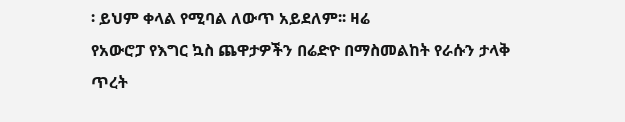፡ ይህም ቀላል የሚባል ለውጥ አይደለም፡፡ ዛሬ
የአውሮፓ የእግር ኳስ ጨዋታዎችን በሬድዮ በማስመልከት የራሱን ታላቅ
ጥረት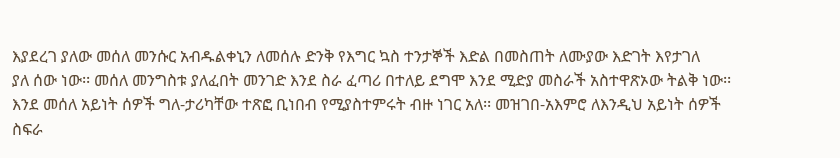እያደረገ ያለው መሰለ መንሱር አብዱልቀኒን ለመሰሉ ድንቅ የእግር ኳስ ተንታኞች እድል በመስጠት ለሙያው እድገት እየታገለ
ያለ ሰው ነው፡፡ መሰለ መንግስቱ ያለፈበት መንገድ እንደ ስራ ፈጣሪ በተለይ ደግሞ እንደ ሚድያ መስራች አስተዋጽኦው ትልቅ ነው፡፡
እንደ መሰለ አይነት ሰዎች ግለ-ታሪካቸው ተጽፎ ቢነበብ የሚያስተምሩት ብዙ ነገር አለ፡፡ መዝገበ-አእምሮ ለእንዲህ አይነት ሰዎች
ስፍራ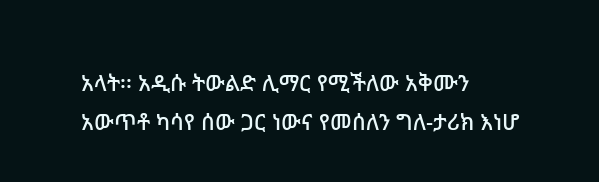አላት፡፡ አዲሱ ትውልድ ሊማር የሚችለው አቅሙን አውጥቶ ካሳየ ሰው ጋር ነውና የመሰለን ግለ-ታሪክ እነሆ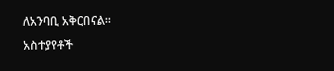ለአንባቢ አቅርበናል፡፡
አስተያየቶች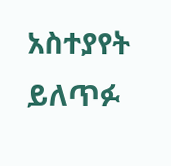አስተያየት ይለጥፉ